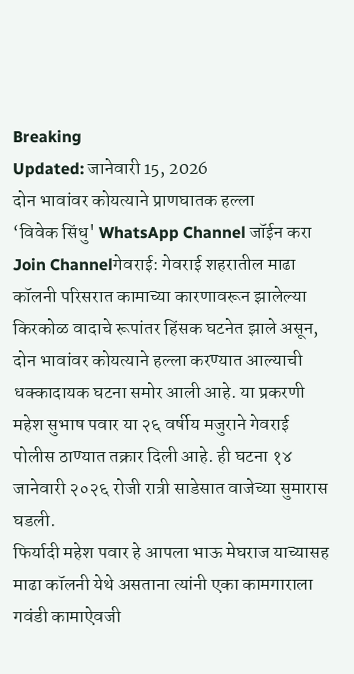Breaking
Updated: जानेवारी 15, 2026
दोन भावांवर कोयत्याने प्राणघातक हल्ला
‘विवेक सिंधु' WhatsApp Channel जॉईन करा
Join Channelगेवराई: गेवराई शहरातील माढा कॉलनी परिसरात कामाच्या कारणावरून झालेल्या किरकोळ वादाचे रूपांतर हिंसक घटनेत झाले असून, दोन भावांवर कोयत्याने हल्ला करण्यात आल्याची धक्कादायक घटना समोर आली आहे. या प्रकरणी महेश सुभाष पवार या २६ वर्षीय मजुराने गेवराई पोलीस ठाण्यात तक्रार दिली आहे. ही घटना १४ जानेवारी २०२६ रोजी रात्री साडेसात वाजेच्या सुमारास घडली.
फिर्यादी महेश पवार हे आपला भाऊ मेघराज याच्यासह माढा कॉलनी येथे असताना त्यांनी एका कामगाराला गवंडी कामाऐवजी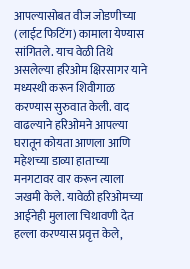आपल्यासोबत वीज जोडणीच्या (लाईट फिटिंग) कामाला येण्यास सांगितले. याच वेळी तिथे असलेल्या हरिओम क्षिरसागर याने मध्यस्थी करून शिवीगाळ करण्यास सुरुवात केली. वाद वाढल्याने हरिओमने आपल्या घरातून कोयता आणला आणि महेशच्या डाव्या हाताच्या मनगटावर वार करून त्याला जखमी केले. यावेळी हरिओमच्या आईनेही मुलाला चिथावणी देत हल्ला करण्यास प्रवृत्त केले,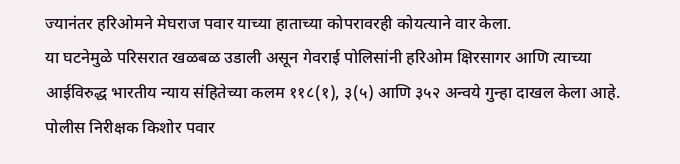ज्यानंतर हरिओमने मेघराज पवार याच्या हाताच्या कोपरावरही कोयत्याने वार केला.
या घटनेमुळे परिसरात खळबळ उडाली असून गेवराई पोलिसांनी हरिओम क्षिरसागर आणि त्याच्या आईविरुद्ध भारतीय न्याय संहितेच्या कलम ११८(१), ३(५) आणि ३५२ अन्वये गुन्हा दाखल केला आहे. पोलीस निरीक्षक किशोर पवार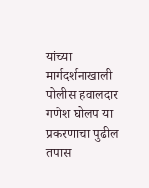यांच्या मार्गदर्शनाखाली पोलीस हवालदार गणेश घोलप या प्रकरणाचा पुढील तपास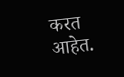करत आहेत.